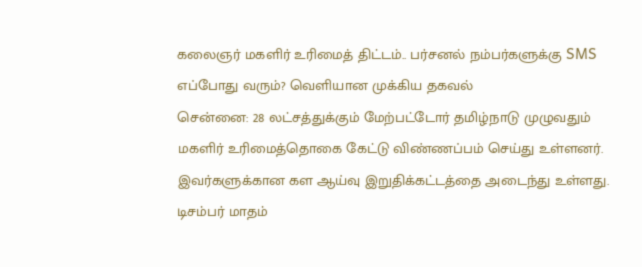கலைஞர் மகளிர் உரிமைத் திட்டம்.. பர்சனல் நம்பர்களுக்கு SMS எப்போது வரும்? வெளியான முக்கிய தகவல்
சென்னை: 28 லட்சத்துக்கும் மேற்பட்டோர் தமிழ்நாடு முழுவதும் மகளிர் உரிமைத்தொகை கேட்டு விண்ணப்பம் செய்து உள்ளனர். இவர்களுக்கான கள ஆய்வு இறுதிக்கட்டத்தை அடைந்து உள்ளது. டிசம்பர் மாதம்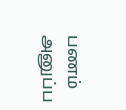பணம் அனுப்ப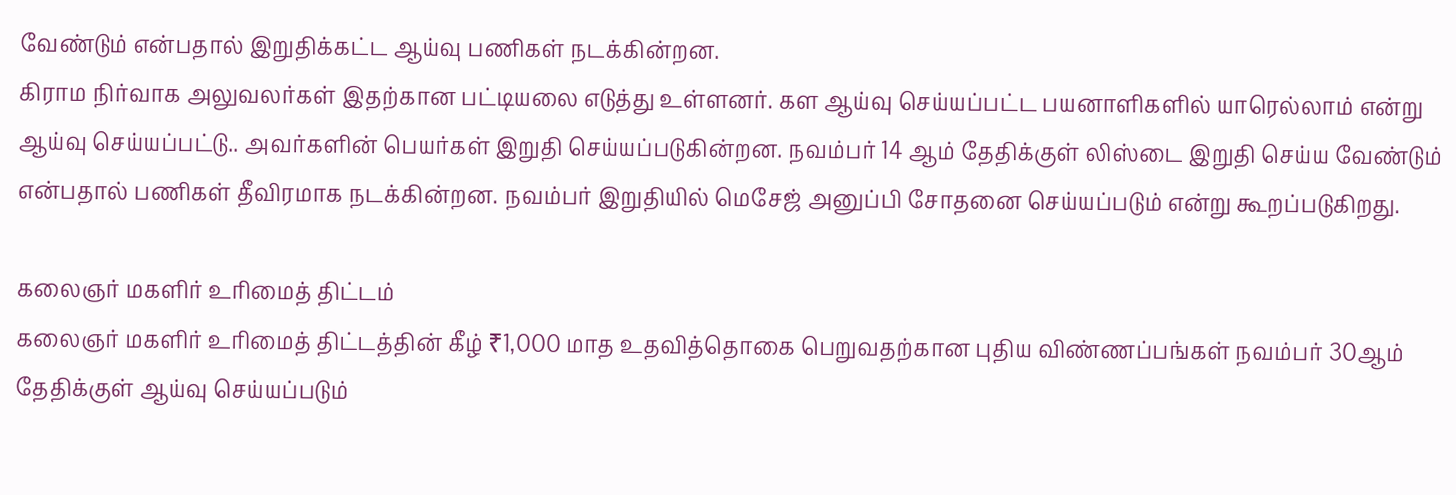வேண்டும் என்பதால் இறுதிக்கட்ட ஆய்வு பணிகள் நடக்கின்றன.
கிராம நிர்வாக அலுவலர்கள் இதற்கான பட்டியலை எடுத்து உள்ளனர். கள ஆய்வு செய்யப்பட்ட பயனாளிகளில் யாரெல்லாம் என்று ஆய்வு செய்யப்பட்டு.. அவர்களின் பெயர்கள் இறுதி செய்யப்படுகின்றன. நவம்பர் 14 ஆம் தேதிக்குள் லிஸ்டை இறுதி செய்ய வேண்டும் என்பதால் பணிகள் தீவிரமாக நடக்கின்றன. நவம்பர் இறுதியில் மெசேஜ் அனுப்பி சோதனை செய்யப்படும் என்று கூறப்படுகிறது.

கலைஞர் மகளிர் உரிமைத் திட்டம்
கலைஞர் மகளிர் உரிமைத் திட்டத்தின் கீழ் ₹1,000 மாத உதவித்தொகை பெறுவதற்கான புதிய விண்ணப்பங்கள் நவம்பர் 30ஆம் தேதிக்குள் ஆய்வு செய்யப்படும்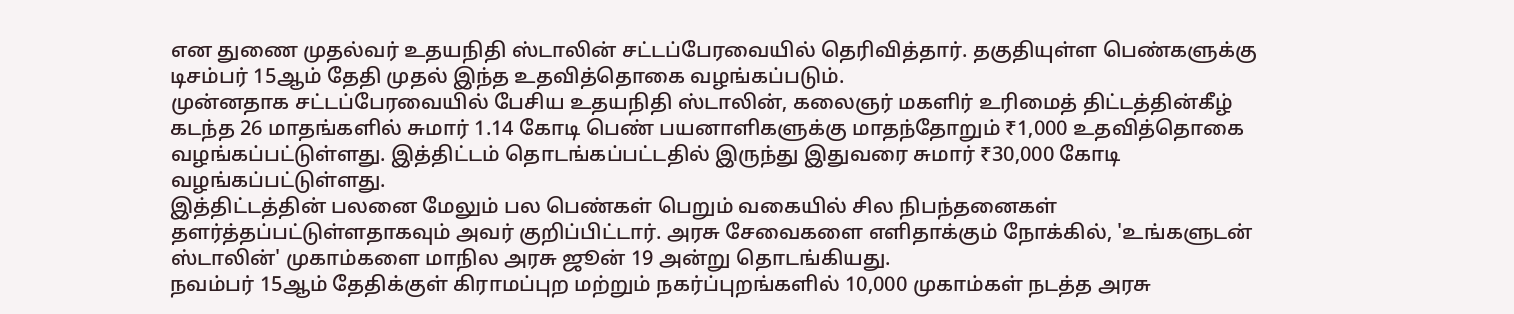என துணை முதல்வர் உதயநிதி ஸ்டாலின் சட்டப்பேரவையில் தெரிவித்தார். தகுதியுள்ள பெண்களுக்கு டிசம்பர் 15ஆம் தேதி முதல் இந்த உதவித்தொகை வழங்கப்படும்.
முன்னதாக சட்டப்பேரவையில் பேசிய உதயநிதி ஸ்டாலின், கலைஞர் மகளிர் உரிமைத் திட்டத்தின்கீழ் கடந்த 26 மாதங்களில் சுமார் 1.14 கோடி பெண் பயனாளிகளுக்கு மாதந்தோறும் ₹1,000 உதவித்தொகை வழங்கப்பட்டுள்ளது. இத்திட்டம் தொடங்கப்பட்டதில் இருந்து இதுவரை சுமார் ₹30,000 கோடி வழங்கப்பட்டுள்ளது.
இத்திட்டத்தின் பலனை மேலும் பல பெண்கள் பெறும் வகையில் சில நிபந்தனைகள் தளர்த்தப்பட்டுள்ளதாகவும் அவர் குறிப்பிட்டார். அரசு சேவைகளை எளிதாக்கும் நோக்கில், 'உங்களுடன் ஸ்டாலின்' முகாம்களை மாநில அரசு ஜூன் 19 அன்று தொடங்கியது.
நவம்பர் 15ஆம் தேதிக்குள் கிராமப்புற மற்றும் நகர்ப்புறங்களில் 10,000 முகாம்கள் நடத்த அரசு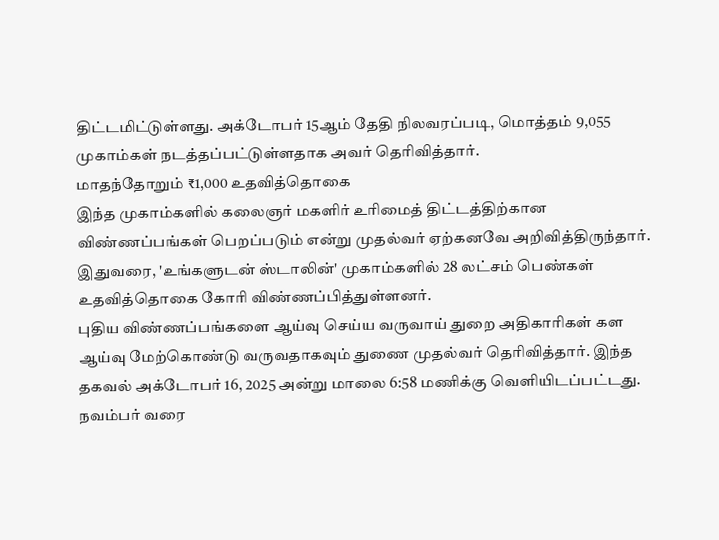திட்டமிட்டுள்ளது. அக்டோபர் 15ஆம் தேதி நிலவரப்படி, மொத்தம் 9,055 முகாம்கள் நடத்தப்பட்டுள்ளதாக அவர் தெரிவித்தார்.
மாதந்தோறும் ₹1,000 உதவித்தொகை
இந்த முகாம்களில் கலைஞர் மகளிர் உரிமைத் திட்டத்திற்கான விண்ணப்பங்கள் பெறப்படும் என்று முதல்வர் ஏற்கனவே அறிவித்திருந்தார். இதுவரை, 'உங்களுடன் ஸ்டாலின்' முகாம்களில் 28 லட்சம் பெண்கள் உதவித்தொகை கோரி விண்ணப்பித்துள்ளனர்.
புதிய விண்ணப்பங்களை ஆய்வு செய்ய வருவாய் துறை அதிகாரிகள் கள ஆய்வு மேற்கொண்டு வருவதாகவும் துணை முதல்வர் தெரிவித்தார். இந்த தகவல் அக்டோபர் 16, 2025 அன்று மாலை 6:58 மணிக்கு வெளியிடப்பட்டது. நவம்பர் வரை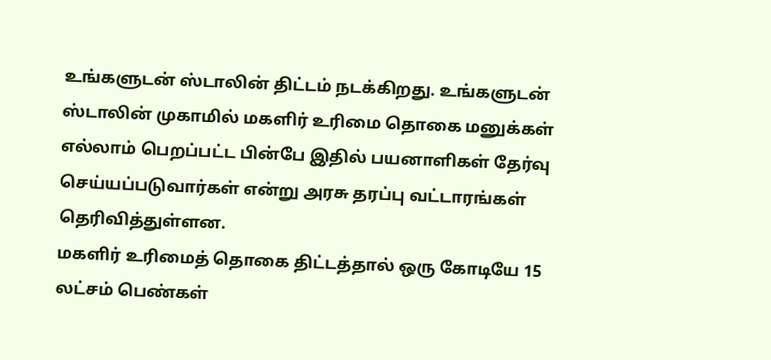உங்களுடன் ஸ்டாலின் திட்டம் நடக்கிறது. உங்களுடன் ஸ்டாலின் முகாமில் மகளிர் உரிமை தொகை மனுக்கள் எல்லாம் பெறப்பட்ட பின்பே இதில் பயனாளிகள் தேர்வு செய்யப்படுவார்கள் என்று அரசு தரப்பு வட்டாரங்கள் தெரிவித்துள்ளன.
மகளிர் உரிமைத் தொகை திட்டத்தால் ஒரு கோடியே 15 லட்சம் பெண்கள்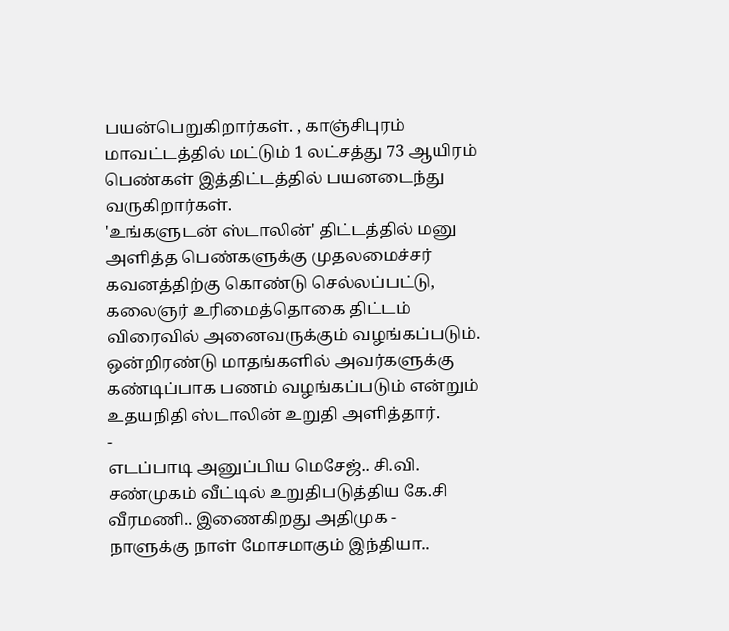பயன்பெறுகிறார்கள். , காஞ்சிபுரம் மாவட்டத்தில் மட்டும் 1 லட்சத்து 73 ஆயிரம் பெண்கள் இத்திட்டத்தில் பயனடைந்து வருகிறார்கள்.
'உங்களுடன் ஸ்டாலின்' திட்டத்தில் மனு அளித்த பெண்களுக்கு முதலமைச்சர் கவனத்திற்கு கொண்டு செல்லப்பட்டு, கலைஞர் உரிமைத்தொகை திட்டம் விரைவில் அனைவருக்கும் வழங்கப்படும். ஒன்றிரண்டு மாதங்களில் அவர்களுக்கு கண்டிப்பாக பணம் வழங்கப்படும் என்றும் உதயநிதி ஸ்டாலின் உறுதி அளித்தார்.
-
எடப்பாடி அனுப்பிய மெசேஜ்.. சி.வி. சண்முகம் வீட்டில் உறுதிபடுத்திய கே.சி வீரமணி.. இணைகிறது அதிமுக -
நாளுக்கு நாள் மோசமாகும் இந்தியா..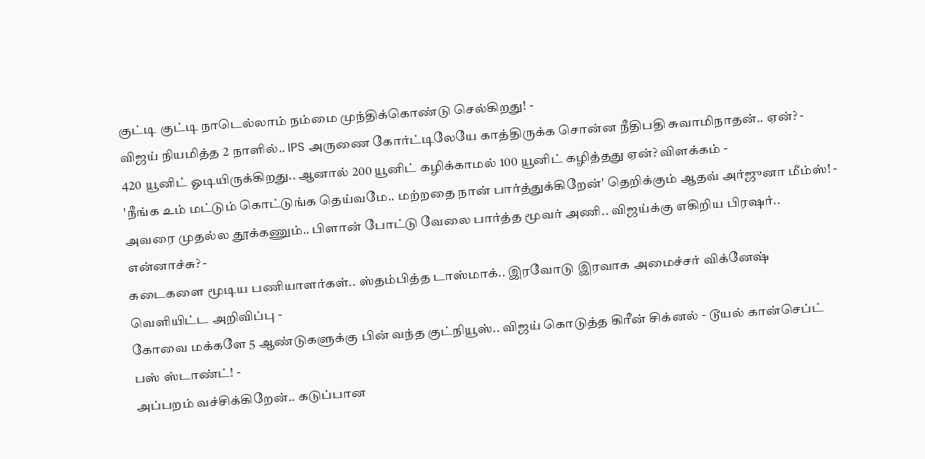குட்டி குட்டி நாடெல்லாம் நம்மை முந்திக்கொண்டு செல்கிறது! -
விஜய் நியமித்த 2 நாளில்.. IPS அருணை கோர்ட்டிலேயே காத்திருக்க சொன்ன நீதிபதி சுவாமிநாதன்.. ஏன்? -
420 யூனிட் ஓடியிருக்கிறது.. ஆனால் 200 யூனிட் கழிக்காமல் 100 யூனிட் கழித்தது ஏன்? விளக்கம் -
'நீங்க உம் மட்டும் கொட்டுங்க தெய்வமே.. மற்றதை நான் பார்த்துக்கிறேன்' தெறிக்கும் ஆதவ் அர்ஜுனா மீம்ஸ்! -
அவரை முதல்ல தூக்கணும்.. பிளான் போட்டு வேலை பார்த்த மூவர் அணி.. விஜய்க்கு எகிறிய பிரஷர்.. என்னாச்சு? -
கடைகளை மூடிய பணியாளர்கள்.. ஸ்தம்பித்த டாஸ்மாக்.. இரவோடு இரவாக அமைச்சர் விக்னேஷ் வெளியிட்ட அறிவிப்பு -
கோவை மக்களே 5 ஆண்டுகளுக்கு பின் வந்த குட்நியூஸ்.. விஜய் கொடுத்த கிரீன் சிக்னல் - டூயல் கான்செப்ட் பஸ் ஸ்டாண்ட்! -
அப்பறம் வச்சிக்கிறேன்.. கடுப்பான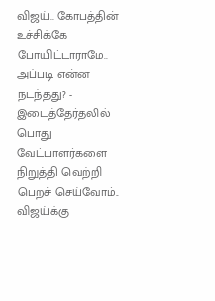விஜய்.. கோபத்தின் உச்சிக்கே போயிட்டாராமே.. அப்படி என்ன நடந்தது? -
இடைத்தேர்தலில் பொது வேட்பாளர்களை நிறுத்தி வெற்றி பெறச் செய்வோம்.. விஜய்க்கு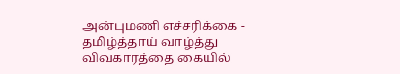அன்புமணி எச்சரிக்கை -
தமிழ்த்தாய் வாழ்த்து விவகாரத்தை கையில்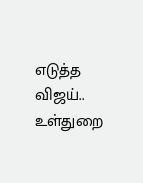எடுத்த விஜய்.. உள்துறை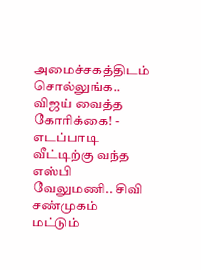அமைச்சகத்திடம் சொல்லுங்க.. விஜய் வைத்த கோரிக்கை! -
எடப்பாடி வீட்டிற்கு வந்த எஸ்பி வேலுமணி.. சிவி சண்முகம் மட்டும்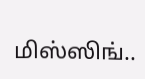மிஸ்ஸிங்..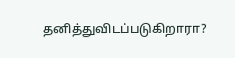தனித்துவிடப்படுகிறாரா?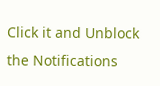Click it and Unblock the Notifications